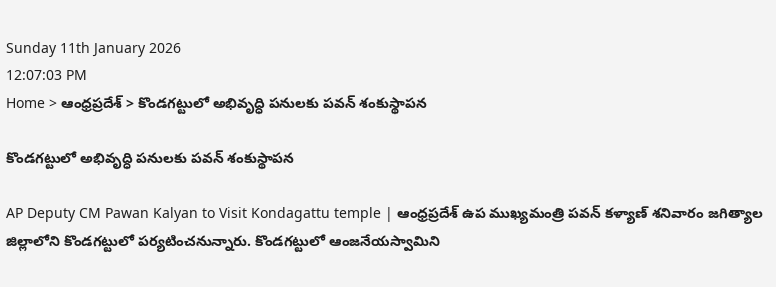Sunday 11th January 2026
12:07:03 PM
Home > ఆంధ్రప్రదేశ్ > కొండగట్టులో అభివృద్ధి పనులకు పవన్ శంకుస్థాపన

కొండగట్టులో అభివృద్ధి పనులకు పవన్ శంకుస్థాపన

AP Deputy CM Pawan Kalyan to Visit Kondagattu temple | ఆంధ్రప్రదేశ్ ఉప ముఖ్యమంత్రి పవన్ కళ్యాణ్ శనివారం జగిత్యాల జిల్లాలోని కొండగట్టులో పర్యటించనున్నారు. కొండగట్టులో ఆంజనేయస్వామిని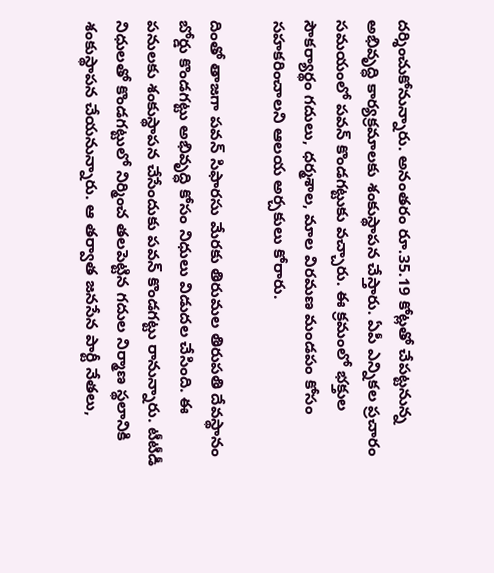దర్శించుకోనున్నారు. అనంతరం రూ.35.19 కోట్లతో చేపట్టనున్న అభివృద్ధి కార్యక్రమాలకు శంకుస్థాపన చేస్తారు. ఏపీ ఎన్నికల ప్రచారం సమయంలో పవన్ కొండగట్టుకు వచ్చారు. ఈ క్రమంలో భక్తుల సౌకర్యార్థం గదులు, ధర్మశాల, మాల విరమణ మండపం కోసం సహకరించాలని ఆలయ అర్చకులు కోరారు.

దింతో తాజగా పవన్ సిఫారసు మేరకు తిరుమల తిరుపతి దేవస్థానం బోర్డు కొండగట్టు అభివృద్ధి కోసం నిధులు విడుదల చేసింది. ఈ పనులకు శంకుస్థాపన చేసేందుకు పవన్ కొండగట్టు రానున్నారు. టీటీడీ నిధులతో కొండగట్టులో నిర్మించ తలపెట్టిన గదుల నిర్మాణ స్థలానికి శంకుస్థాపన చేయనున్నారు. ఆ తర్వాత జనసేన పార్టీ నేతలు,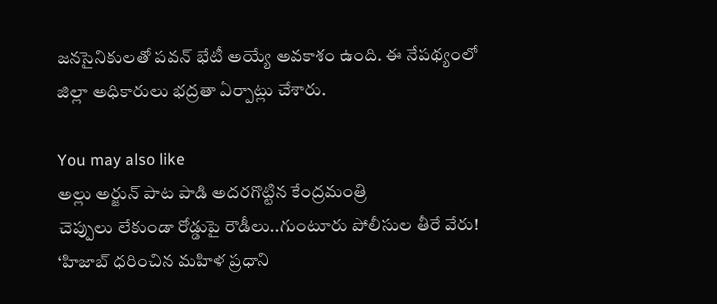జనసైనికులతో పవన్ భేటీ అయ్యే అవకాశం ఉంది. ఈ నేపథ్యంలో జిల్లా అధికారులు భద్రతా ఏర్పాట్లు చేశారు.

You may also like
అల్లు అర్జున్ పాట పాడి అదరగొట్టిన కేంద్రమంత్రి
చెప్పులు లేకుండా రోడ్డుపై రౌడీలు..గుంటూరు పోలీసుల తీరే వేరు!
‘హిజాబ్ ధరించిన మహిళ ప్రధాని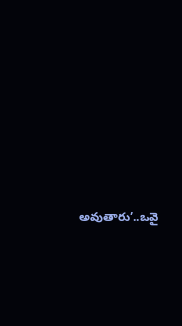అవుతారు’..ఒవై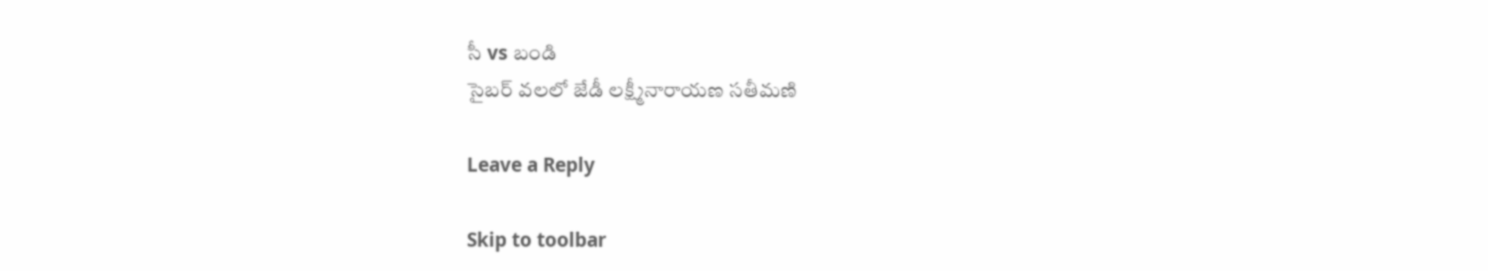సీ vs బండి
సైబర్ వలలో జేడీ లక్ష్మీనారాయణ సతీమణి

Leave a Reply

Skip to toolbar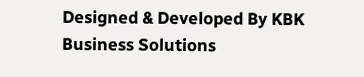Designed & Developed By KBK Business Solutions